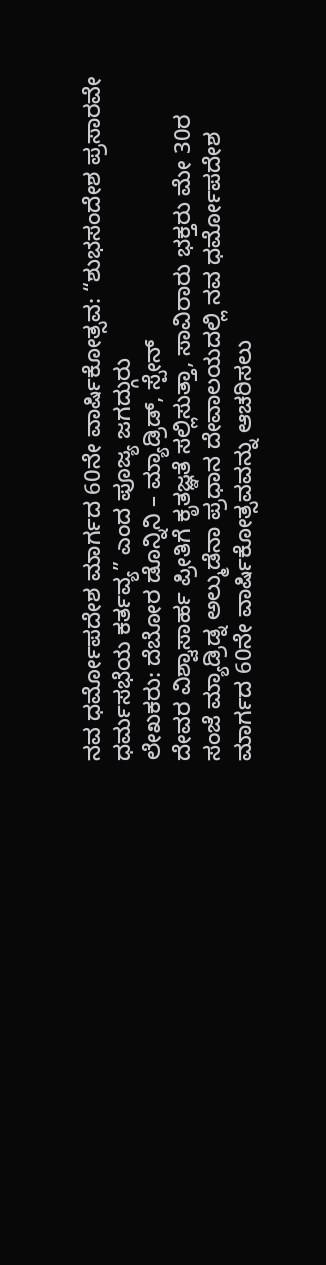ನವ ಧರ್ಮೋಪದೇಶ ಮಾರ್ಗದ 60ನೇ ವಾರ್ಷಿಕೋತ್ಸವ: “ಶುಭಸಂದೇಶ ಪ್ರಸಾರವೇ ಧರ್ಮಸಭೆಯ ಕರ್ತವ್ಯ” ಎಂದ ಪೂಜ್ಯ ಜಗದ್ಗುರು
ಲೇಖಕರು: ದೆಬೋರ ಡೊನ್ನಿನಿ – ಮ್ಯಾಡ್ರಿಡ್, ಸ್ಪೇನ್
ದೇವರ ವಿಶ್ವಾಸಾರ್ಹ ಪ್ರೀತಿಗೆ ಕೃತಜ್ಞತೆ ಸಲ್ಲಿಸುತ್ತಾ, ಸಾವಿರಾರು ಭಕ್ತರು ಮೇ 30ರ ಸಂಜೆ ಮ್ಯಾಡ್ರಿಡ್ನ ಅಲ್ಮುಡೆನಾ ಪ್ರಧಾನ ದೇವಾಲಯದಲ್ಲಿ ನವ ಧರ್ಮೋಪದೇಶ ಮಾರ್ಗದ 60ನೇ ವಾರ್ಷಿಕೋತ್ಸವವನ್ನು ಆಚರಿಸಲು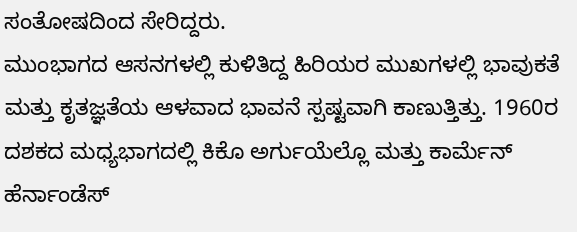ಸಂತೋಷದಿಂದ ಸೇರಿದ್ದರು.
ಮುಂಭಾಗದ ಆಸನಗಳಲ್ಲಿ ಕುಳಿತಿದ್ದ ಹಿರಿಯರ ಮುಖಗಳಲ್ಲಿ ಭಾವುಕತೆ ಮತ್ತು ಕೃತಜ್ಞತೆಯ ಆಳವಾದ ಭಾವನೆ ಸ್ಪಷ್ಟವಾಗಿ ಕಾಣುತ್ತಿತ್ತು. 1960ರ ದಶಕದ ಮಧ್ಯಭಾಗದಲ್ಲಿ ಕಿಕೊ ಅರ್ಗುಯೆಲ್ಲೊ ಮತ್ತು ಕಾರ್ಮೆನ್ ಹೆರ್ನಾಂಡೆಸ್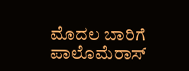ಮೊದಲ ಬಾರಿಗೆ ಪಾಲೊಮೆರಾಸ್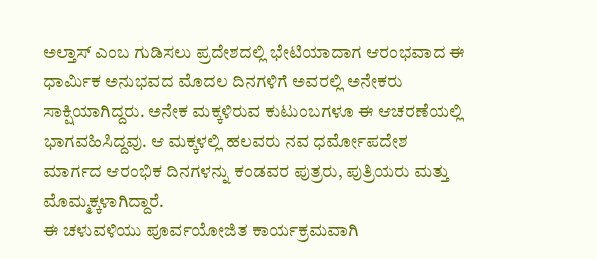ಅಲ್ತಾಸ್ ಎಂಬ ಗುಡಿಸಲು ಪ್ರದೇಶದಲ್ಲಿ ಭೇಟಿಯಾದಾಗ ಆರಂಭವಾದ ಈ ಧಾರ್ಮಿಕ ಅನುಭವದ ಮೊದಲ ದಿನಗಳಿಗೆ ಅವರಲ್ಲಿ ಅನೇಕರು ಸಾಕ್ಷಿಯಾಗಿದ್ದರು. ಅನೇಕ ಮಕ್ಕಳಿರುವ ಕುಟುಂಬಗಳೂ ಈ ಆಚರಣೆಯಲ್ಲಿ ಭಾಗವಹಿಸಿದ್ದವು. ಆ ಮಕ್ಕಳಲ್ಲಿ ಹಲವರು ನವ ಧರ್ಮೋಪದೇಶ ಮಾರ್ಗದ ಆರಂಭಿಕ ದಿನಗಳನ್ನು ಕಂಡವರ ಪುತ್ರರು, ಪುತ್ರಿಯರು ಮತ್ತು ಮೊಮ್ಮಕ್ಕಳಾಗಿದ್ದಾರೆ.
ಈ ಚಳುವಳಿಯು ಪೂರ್ವಯೋಜಿತ ಕಾರ್ಯಕ್ರಮವಾಗಿ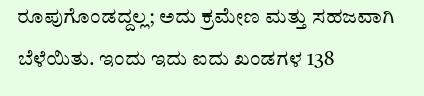ರೂಪುಗೊಂಡದ್ದಲ್ಲ; ಅದು ಕ್ರಮೇಣ ಮತ್ತು ಸಹಜವಾಗಿ ಬೆಳೆಯಿತು. ಇಂದು ಇದು ಐದು ಖಂಡಗಳ 138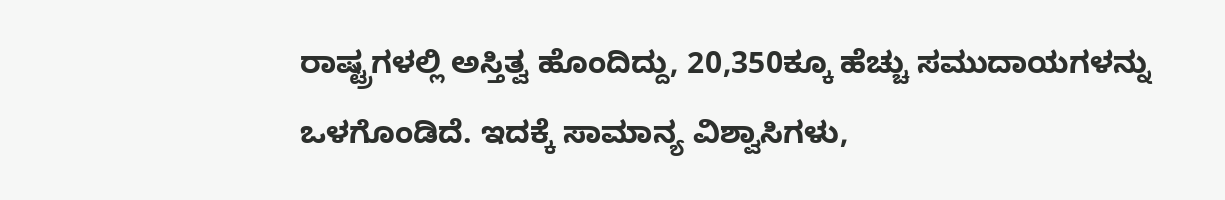ರಾಷ್ಟ್ರಗಳಲ್ಲಿ ಅಸ್ತಿತ್ವ ಹೊಂದಿದ್ದು, 20,350ಕ್ಕೂ ಹೆಚ್ಚು ಸಮುದಾಯಗಳನ್ನು ಒಳಗೊಂಡಿದೆ. ಇದಕ್ಕೆ ಸಾಮಾನ್ಯ ವಿಶ್ವಾಸಿಗಳು,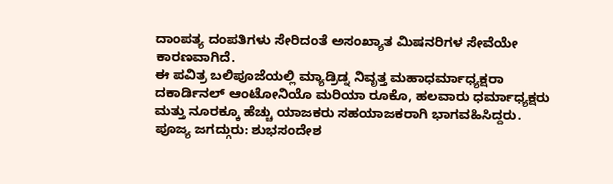ದಾಂಪತ್ಯ ದಂಪತಿಗಳು ಸೇರಿದಂತೆ ಅಸಂಖ್ಯಾತ ಮಿಷನರಿಗಳ ಸೇವೆಯೇ ಕಾರಣವಾಗಿದೆ.
ಈ ಪವಿತ್ರ ಬಲಿಪೂಜೆಯಲ್ಲಿ ಮ್ಯಾಡ್ರಿಡ್ನ ನಿವೃತ್ತ ಮಹಾಧರ್ಮಾಧ್ಯಕ್ಷರಾ ದಕಾರ್ಡಿನಲ್ ಆಂಟೋನಿಯೊ ಮರಿಯಾ ರೂಕೊ, ಹಲವಾರು ಧರ್ಮಾಧ್ಯಕ್ಷರು ಮತ್ತು ನೂರಕ್ಕೂ ಹೆಚ್ಚು ಯಾಜಕರು ಸಹಯಾಜಕರಾಗಿ ಭಾಗವಹಿಸಿದ್ದರು.
ಪೂಜ್ಯ ಜಗದ್ಗುರು: ಶುಭಸಂದೇಶ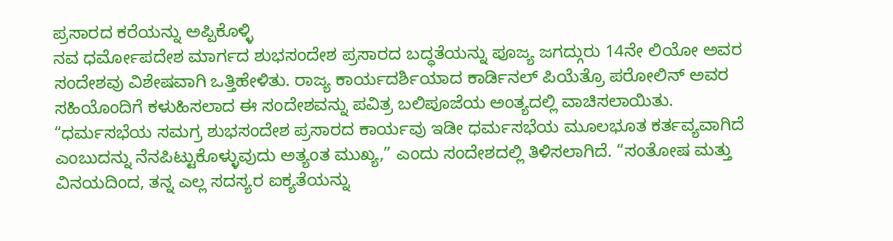ಪ್ರಸಾರದ ಕರೆಯನ್ನು ಅಪ್ಪಿಕೊಳ್ಳಿ
ನವ ಧರ್ಮೋಪದೇಶ ಮಾರ್ಗದ ಶುಭಸಂದೇಶ ಪ್ರಸಾರದ ಬದ್ಧತೆಯನ್ನು ಪೂಜ್ಯ ಜಗದ್ಗುರು 14ನೇ ಲಿಯೋ ಅವರ ಸಂದೇಶವು ವಿಶೇಷವಾಗಿ ಒತ್ತಿಹೇಳಿತು. ರಾಜ್ಯ ಕಾರ್ಯದರ್ಶಿಯಾದ ಕಾರ್ಡಿನಲ್ ಪಿಯೆತ್ರೊ ಪರೋಲಿನ್ ಅವರ ಸಹಿಯೊಂದಿಗೆ ಕಳುಹಿಸಲಾದ ಈ ಸಂದೇಶವನ್ನು ಪವಿತ್ರ ಬಲಿಪೂಜೆಯ ಅಂತ್ಯದಲ್ಲಿ ವಾಚಿಸಲಾಯಿತು.
“ಧರ್ಮಸಭೆಯ ಸಮಗ್ರ ಶುಭಸಂದೇಶ ಪ್ರಸಾರದ ಕಾರ್ಯವು ಇಡೀ ಧರ್ಮಸಭೆಯ ಮೂಲಭೂತ ಕರ್ತವ್ಯವಾಗಿದೆ ಎಂಬುದನ್ನು ನೆನಪಿಟ್ಟುಕೊಳ್ಳುವುದು ಅತ್ಯಂತ ಮುಖ್ಯ,” ಎಂದು ಸಂದೇಶದಲ್ಲಿ ತಿಳಿಸಲಾಗಿದೆ. “ಸಂತೋಷ ಮತ್ತು ವಿನಯದಿಂದ, ತನ್ನ ಎಲ್ಲ ಸದಸ್ಯರ ಐಕ್ಯತೆಯನ್ನು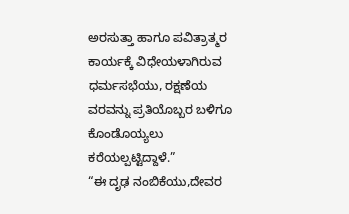ಅರಸುತ್ತಾ ಹಾಗೂ ಪವಿತ್ರಾತ್ಮರ ಕಾರ್ಯಕ್ಕೆ ವಿಧೇಯಳಾಗಿರುವ ಧರ್ಮಸಭೆಯು, ರಕ್ಷಣೆಯ ವರವನ್ನು ಪ್ರತಿಯೊಬ್ಬರ ಬಳಿಗೂ ಕೊಂಡೊಯ್ಯಲು ಕರೆಯಲ್ಪಟ್ಟಿದ್ದಾಳೆ.”
“ಈ ದೃಢ ನಂಬಿಕೆಯು,ದೇವರ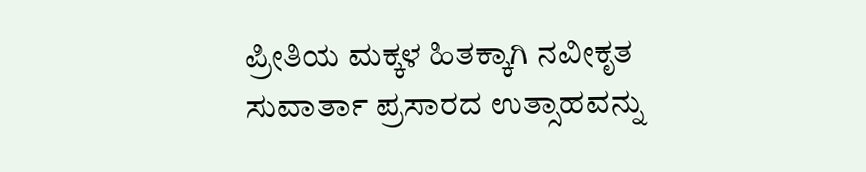ಪ್ರೀತಿಯ ಮಕ್ಕಳ ಹಿತಕ್ಕಾಗಿ ನವೀಕೃತ ಸುವಾರ್ತಾ ಪ್ರಸಾರದ ಉತ್ಸಾಹವನ್ನು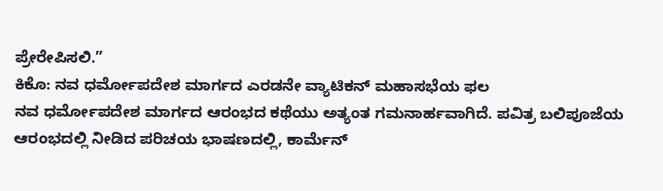ಪ್ರೇರೇಪಿಸಲಿ.”
ಕಿಕೊ: ನವ ಧರ್ಮೋಪದೇಶ ಮಾರ್ಗದ ಎರಡನೇ ವ್ಯಾಟಿಕನ್ ಮಹಾಸಭೆಯ ಫಲ
ನವ ಧರ್ಮೋಪದೇಶ ಮಾರ್ಗದ ಆರಂಭದ ಕಥೆಯು ಅತ್ಯಂತ ಗಮನಾರ್ಹವಾಗಿದೆ. ಪವಿತ್ರ ಬಲಿಪೂಜೆಯ ಆರಂಭದಲ್ಲಿ ನೀಡಿದ ಪರಿಚಯ ಭಾಷಣದಲ್ಲಿ, ಕಾರ್ಮೆನ್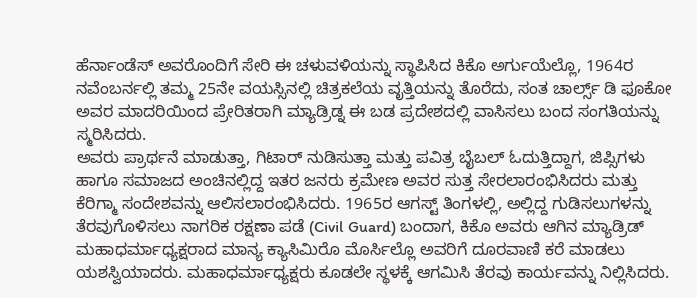ಹೆರ್ನಾಂಡೆಸ್ ಅವರೊಂದಿಗೆ ಸೇರಿ ಈ ಚಳುವಳಿಯನ್ನು ಸ್ಥಾಪಿಸಿದ ಕಿಕೊ ಅರ್ಗುಯೆಲ್ಲೊ, 1964ರ ನವೆಂಬರ್ನಲ್ಲಿ ತಮ್ಮ 25ನೇ ವಯಸ್ಸಿನಲ್ಲಿ ಚಿತ್ರಕಲೆಯ ವೃತ್ತಿಯನ್ನು ತೊರೆದು, ಸಂತ ಚಾರ್ಲ್ಸ್ ಡಿ ಫೂಕೋ ಅವರ ಮಾದರಿಯಿಂದ ಪ್ರೇರಿತರಾಗಿ ಮ್ಯಾಡ್ರಿಡ್ನ ಈ ಬಡ ಪ್ರದೇಶದಲ್ಲಿ ವಾಸಿಸಲು ಬಂದ ಸಂಗತಿಯನ್ನು ಸ್ಮರಿಸಿದರು.
ಅವರು ಪ್ರಾರ್ಥನೆ ಮಾಡುತ್ತಾ, ಗಿಟಾರ್ ನುಡಿಸುತ್ತಾ ಮತ್ತು ಪವಿತ್ರ ಬೈಬಲ್ ಓದುತ್ತಿದ್ದಾಗ, ಜಿಪ್ಸಿಗಳು ಹಾಗೂ ಸಮಾಜದ ಅಂಚಿನಲ್ಲಿದ್ದ ಇತರ ಜನರು ಕ್ರಮೇಣ ಅವರ ಸುತ್ತ ಸೇರಲಾರಂಭಿಸಿದರು ಮತ್ತು ಕೆರಿಗ್ಮಾ ಸಂದೇಶವನ್ನು ಆಲಿಸಲಾರಂಭಿಸಿದರು. 1965ರ ಆಗಸ್ಟ್ ತಿಂಗಳಲ್ಲಿ, ಅಲ್ಲಿದ್ದ ಗುಡಿಸಲುಗಳನ್ನು ತೆರವುಗೊಳಿಸಲು ನಾಗರಿಕ ರಕ್ಷಣಾ ಪಡೆ (Civil Guard) ಬಂದಾಗ, ಕಿಕೊ ಅವರು ಆಗಿನ ಮ್ಯಾಡ್ರಿಡ್ ಮಹಾಧರ್ಮಾಧ್ಯಕ್ಷರಾದ ಮಾನ್ಯ ಕ್ಯಾಸಿಮಿರೊ ಮೊರ್ಸಿಲ್ಲೊ ಅವರಿಗೆ ದೂರವಾಣಿ ಕರೆ ಮಾಡಲು ಯಶಸ್ವಿಯಾದರು. ಮಹಾಧರ್ಮಾಧ್ಯಕ್ಷರು ಕೂಡಲೇ ಸ್ಥಳಕ್ಕೆ ಆಗಮಿಸಿ ತೆರವು ಕಾರ್ಯವನ್ನು ನಿಲ್ಲಿಸಿದರು.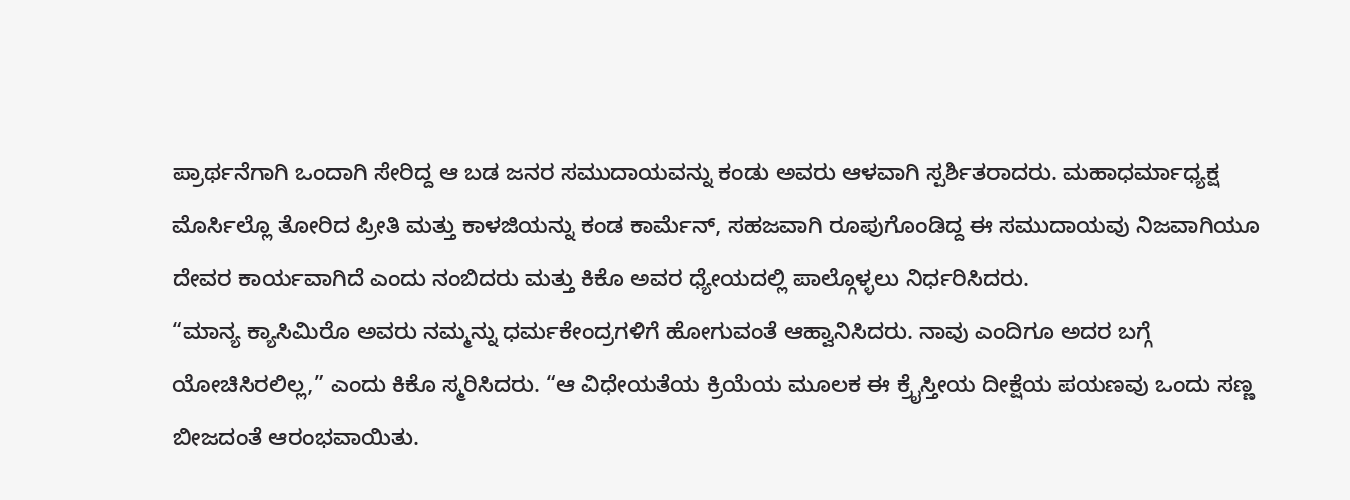ಪ್ರಾರ್ಥನೆಗಾಗಿ ಒಂದಾಗಿ ಸೇರಿದ್ದ ಆ ಬಡ ಜನರ ಸಮುದಾಯವನ್ನು ಕಂಡು ಅವರು ಆಳವಾಗಿ ಸ್ಪರ್ಶಿತರಾದರು. ಮಹಾಧರ್ಮಾಧ್ಯಕ್ಷ ಮೊರ್ಸಿಲ್ಲೊ ತೋರಿದ ಪ್ರೀತಿ ಮತ್ತು ಕಾಳಜಿಯನ್ನು ಕಂಡ ಕಾರ್ಮೆನ್, ಸಹಜವಾಗಿ ರೂಪುಗೊಂಡಿದ್ದ ಈ ಸಮುದಾಯವು ನಿಜವಾಗಿಯೂ ದೇವರ ಕಾರ್ಯವಾಗಿದೆ ಎಂದು ನಂಬಿದರು ಮತ್ತು ಕಿಕೊ ಅವರ ಧ್ಯೇಯದಲ್ಲಿ ಪಾಲ್ಗೊಳ್ಳಲು ನಿರ್ಧರಿಸಿದರು.
“ಮಾನ್ಯ ಕ್ಯಾಸಿಮಿರೊ ಅವರು ನಮ್ಮನ್ನು ಧರ್ಮಕೇಂದ್ರಗಳಿಗೆ ಹೋಗುವಂತೆ ಆಹ್ವಾನಿಸಿದರು. ನಾವು ಎಂದಿಗೂ ಅದರ ಬಗ್ಗೆ ಯೋಚಿಸಿರಲಿಲ್ಲ,” ಎಂದು ಕಿಕೊ ಸ್ಮರಿಸಿದರು. “ಆ ವಿಧೇಯತೆಯ ಕ್ರಿಯೆಯ ಮೂಲಕ ಈ ಕ್ರೈಸ್ತೀಯ ದೀಕ್ಷೆಯ ಪಯಣವು ಒಂದು ಸಣ್ಣ ಬೀಜದಂತೆ ಆರಂಭವಾಯಿತು.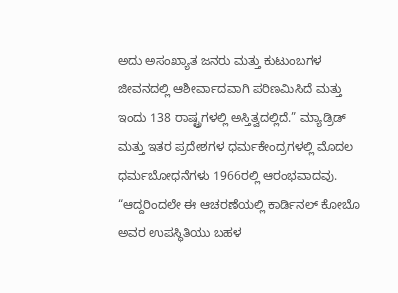ಅದು ಅಸಂಖ್ಯಾತ ಜನರು ಮತ್ತು ಕುಟುಂಬಗಳ ಜೀವನದಲ್ಲಿ ಆಶೀರ್ವಾದವಾಗಿ ಪರಿಣಮಿಸಿದೆ ಮತ್ತು ಇಂದು 138 ರಾಷ್ಟ್ರಗಳಲ್ಲಿ ಅಸ್ತಿತ್ವದಲ್ಲಿದೆ.” ಮ್ಯಾಡ್ರಿಡ್ ಮತ್ತು ಇತರ ಪ್ರದೇಶಗಳ ಧರ್ಮಕೇಂದ್ರಗಳಲ್ಲಿ ಮೊದಲ ಧರ್ಮಬೋಧನೆಗಳು 1966ರಲ್ಲಿ ಆರಂಭವಾದವು.
“ಆದ್ದರಿಂದಲೇ ಈ ಆಚರಣೆಯಲ್ಲಿ ಕಾರ್ಡಿನಲ್ ಕೋಬೊ ಅವರ ಉಪಸ್ಥಿತಿಯು ಬಹಳ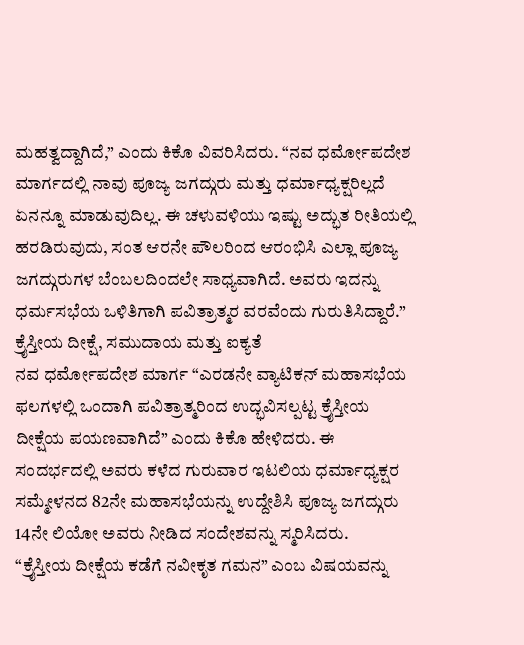ಮಹತ್ವದ್ದಾಗಿದೆ,” ಎಂದು ಕಿಕೊ ವಿವರಿಸಿದರು. “ನವ ಧರ್ಮೋಪದೇಶ ಮಾರ್ಗದಲ್ಲಿ ನಾವು ಪೂಜ್ಯ ಜಗದ್ಗುರು ಮತ್ತು ಧರ್ಮಾಧ್ಯಕ್ಷರಿಲ್ಲದೆ ಏನನ್ನೂ ಮಾಡುವುದಿಲ್ಲ. ಈ ಚಳುವಳಿಯು ಇಷ್ಟು ಅದ್ಭುತ ರೀತಿಯಲ್ಲಿ ಹರಡಿರುವುದು, ಸಂತ ಆರನೇ ಪೌಲರಿಂದ ಆರಂಭಿಸಿ ಎಲ್ಲಾ ಪೂಜ್ಯ ಜಗದ್ಗುರುಗಳ ಬೆಂಬಲದಿಂದಲೇ ಸಾಧ್ಯವಾಗಿದೆ. ಅವರು ಇದನ್ನು ಧರ್ಮಸಭೆಯ ಒಳಿತಿಗಾಗಿ ಪವಿತ್ರಾತ್ಮರ ವರವೆಂದು ಗುರುತಿಸಿದ್ದಾರೆ.”
ಕ್ರೈಸ್ತೀಯ ದೀಕ್ಷೆ, ಸಮುದಾಯ ಮತ್ತು ಐಕ್ಯತೆ
ನವ ಧರ್ಮೋಪದೇಶ ಮಾರ್ಗ “ಎರಡನೇ ವ್ಯಾಟಿಕನ್ ಮಹಾಸಭೆಯ ಫಲಗಳಲ್ಲಿ ಒಂದಾಗಿ ಪವಿತ್ರಾತ್ಮರಿಂದ ಉದ್ಭವಿಸಲ್ಪಟ್ಟ ಕ್ರೈಸ್ತೀಯ ದೀಕ್ಷೆಯ ಪಯಣವಾಗಿದೆ” ಎಂದು ಕಿಕೊ ಹೇಳಿದರು. ಈ ಸಂದರ್ಭದಲ್ಲಿ ಅವರು ಕಳೆದ ಗುರುವಾರ ಇಟಲಿಯ ಧರ್ಮಾಧ್ಯಕ್ಷರ ಸಮ್ಮೇಳನದ 82ನೇ ಮಹಾಸಭೆಯನ್ನು ಉದ್ದೇಶಿಸಿ ಪೂಜ್ಯ ಜಗದ್ಗುರು 14ನೇ ಲಿಯೋ ಅವರು ನೀಡಿದ ಸಂದೇಶವನ್ನು ಸ್ಮರಿಸಿದರು.
“ಕ್ರೈಸ್ತೀಯ ದೀಕ್ಷೆಯ ಕಡೆಗೆ ನವೀಕೃತ ಗಮನ” ಎಂಬ ವಿಷಯವನ್ನು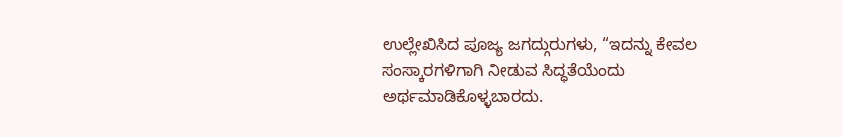ಉಲ್ಲೇಖಿಸಿದ ಪೂಜ್ಯ ಜಗದ್ಗುರುಗಳು, “ಇದನ್ನು ಕೇವಲ ಸಂಸ್ಕಾರಗಳಿಗಾಗಿ ನೀಡುವ ಸಿದ್ಧತೆಯೆಂದು ಅರ್ಥಮಾಡಿಕೊಳ್ಳಬಾರದು.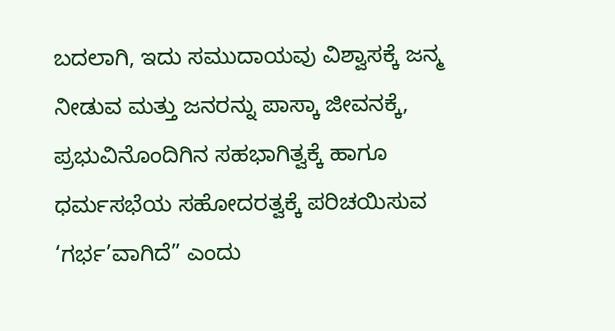ಬದಲಾಗಿ, ಇದು ಸಮುದಾಯವು ವಿಶ್ವಾಸಕ್ಕೆ ಜನ್ಮ ನೀಡುವ ಮತ್ತು ಜನರನ್ನು ಪಾಸ್ಕಾ ಜೀವನಕ್ಕೆ, ಪ್ರಭುವಿನೊಂದಿಗಿನ ಸಹಭಾಗಿತ್ವಕ್ಕೆ ಹಾಗೂ ಧರ್ಮಸಭೆಯ ಸಹೋದರತ್ವಕ್ಕೆ ಪರಿಚಯಿಸುವ ‘ಗರ್ಭ’ವಾಗಿದೆ” ಎಂದು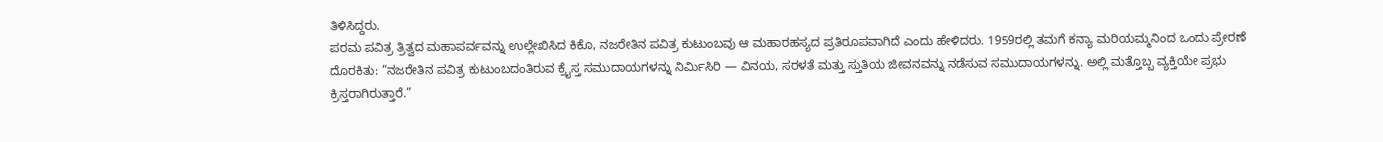ತಿಳಿಸಿದ್ದರು.
ಪರಮ ಪವಿತ್ರ ತ್ರಿತ್ವದ ಮಹಾಪರ್ವವನ್ನು ಉಲ್ಲೇಖಿಸಿದ ಕಿಕೊ, ನಜರೇತಿನ ಪವಿತ್ರ ಕುಟುಂಬವು ಆ ಮಹಾರಹಸ್ಯದ ಪ್ರತಿರೂಪವಾಗಿದೆ ಎಂದು ಹೇಳಿದರು. 1959ರಲ್ಲಿ ತಮಗೆ ಕನ್ಯಾ ಮರಿಯಮ್ಮನಿಂದ ಒಂದು ಪ್ರೇರಣೆ ದೊರಕಿತು: “ನಜರೇತಿನ ಪವಿತ್ರ ಕುಟುಂಬದಂತಿರುವ ಕ್ರೈಸ್ತ ಸಮುದಾಯಗಳನ್ನು ನಿರ್ಮಿಸಿರಿ — ವಿನಯ, ಸರಳತೆ ಮತ್ತು ಸ್ತುತಿಯ ಜೀವನವನ್ನು ನಡೆಸುವ ಸಮುದಾಯಗಳನ್ನು. ಅಲ್ಲಿ ಮತ್ತೊಬ್ಬ ವ್ಯಕ್ತಿಯೇ ಪ್ರಭು ಕ್ರಿಸ್ತರಾಗಿರುತ್ತಾರೆ.”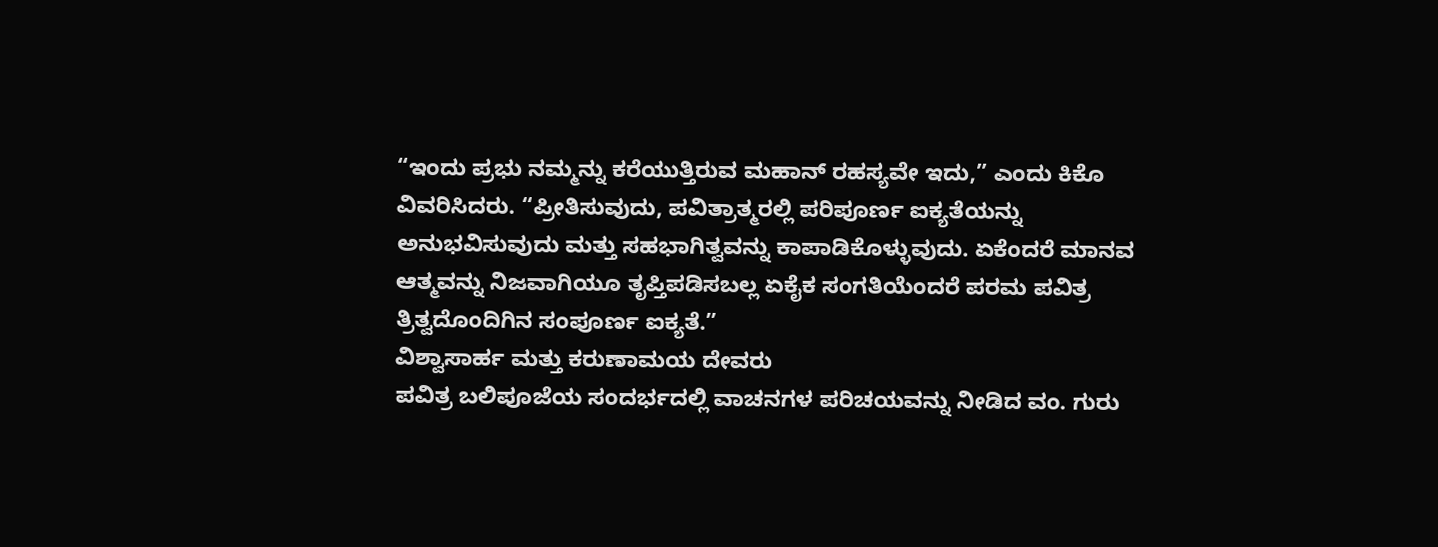“ಇಂದು ಪ್ರಭು ನಮ್ಮನ್ನು ಕರೆಯುತ್ತಿರುವ ಮಹಾನ್ ರಹಸ್ಯವೇ ಇದು,” ಎಂದು ಕಿಕೊ ವಿವರಿಸಿದರು. “ಪ್ರೀತಿಸುವುದು, ಪವಿತ್ರಾತ್ಮರಲ್ಲಿ ಪರಿಪೂರ್ಣ ಐಕ್ಯತೆಯನ್ನು ಅನುಭವಿಸುವುದು ಮತ್ತು ಸಹಭಾಗಿತ್ವವನ್ನು ಕಾಪಾಡಿಕೊಳ್ಳುವುದು. ಏಕೆಂದರೆ ಮಾನವ ಆತ್ಮವನ್ನು ನಿಜವಾಗಿಯೂ ತೃಪ್ತಿಪಡಿಸಬಲ್ಲ ಏಕೈಕ ಸಂಗತಿಯೆಂದರೆ ಪರಮ ಪವಿತ್ರ ತ್ರಿತ್ವದೊಂದಿಗಿನ ಸಂಪೂರ್ಣ ಐಕ್ಯತೆ.”
ವಿಶ್ವಾಸಾರ್ಹ ಮತ್ತು ಕರುಣಾಮಯ ದೇವರು
ಪವಿತ್ರ ಬಲಿಪೂಜೆಯ ಸಂದರ್ಭದಲ್ಲಿ ವಾಚನಗಳ ಪರಿಚಯವನ್ನು ನೀಡಿದ ವಂ. ಗುರು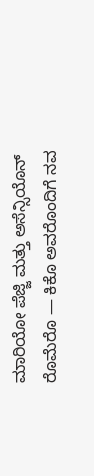ಮಾರಿಯೋ ಪೆಜ್ಜಿ ಮತ್ತು ಅಸೆನ್ಸಿಯೊನ್ ರೊಮೆರೊ — ಕಿಕೊ ಅವರೊಂದಿಗೆ ನವ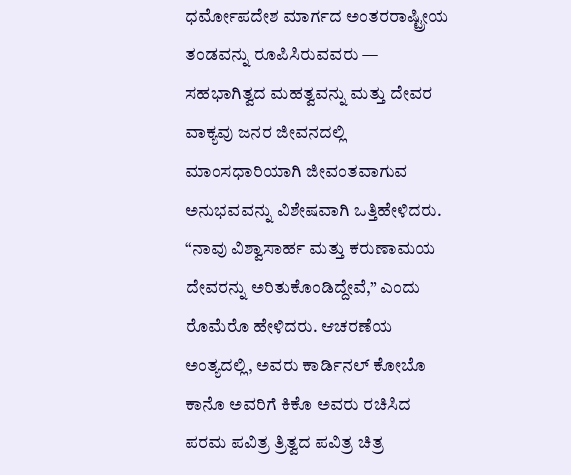ಧರ್ಮೋಪದೇಶ ಮಾರ್ಗದ ಅಂತರರಾಷ್ಟ್ರೀಯ ತಂಡವನ್ನು ರೂಪಿಸಿರುವವರು — ಸಹಭಾಗಿತ್ವದ ಮಹತ್ವವನ್ನು ಮತ್ತು ದೇವರ ವಾಕ್ಯವು ಜನರ ಜೀವನದಲ್ಲಿ ಮಾಂಸಧಾರಿಯಾಗಿ ಜೀವಂತವಾಗುವ ಅನುಭವವನ್ನು ವಿಶೇಷವಾಗಿ ಒತ್ತಿಹೇಳಿದರು.
“ನಾವು ವಿಶ್ವಾಸಾರ್ಹ ಮತ್ತು ಕರುಣಾಮಯ ದೇವರನ್ನು ಅರಿತುಕೊಂಡಿದ್ದೇವೆ,” ಎಂದು ರೊಮೆರೊ ಹೇಳಿದರು. ಆಚರಣೆಯ ಅಂತ್ಯದಲ್ಲಿ, ಅವರು ಕಾರ್ಡಿನಲ್ ಕೋಬೊ ಕಾನೊ ಅವರಿಗೆ ಕಿಕೊ ಅವರು ರಚಿಸಿದ ಪರಮ ಪವಿತ್ರ ತ್ರಿತ್ವದ ಪವಿತ್ರ ಚಿತ್ರ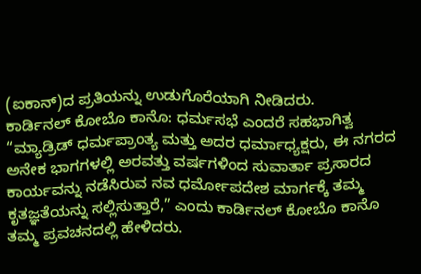(ಐಕಾನ್)ದ ಪ್ರತಿಯನ್ನು ಉಡುಗೊರೆಯಾಗಿ ನೀಡಿದರು.
ಕಾರ್ಡಿನಲ್ ಕೋಬೊ ಕಾನೊ: ಧರ್ಮಸಭೆ ಎಂದರೆ ಸಹಭಾಗಿತ್ವ
“ಮ್ಯಾಡ್ರಿಡ್ ಧರ್ಮಪ್ರಾಂತ್ಯ ಮತ್ತು ಅದರ ಧರ್ಮಾಧ್ಯಕ್ಷರು, ಈ ನಗರದ ಅನೇಕ ಭಾಗಗಳಲ್ಲಿ ಅರವತ್ತು ವರ್ಷಗಳಿಂದ ಸುವಾರ್ತಾ ಪ್ರಸಾರದ ಕಾರ್ಯವನ್ನು ನಡೆಸಿರುವ ನವ ಧರ್ಮೋಪದೇಶ ಮಾರ್ಗಕ್ಕೆ ತಮ್ಮ ಕೃತಜ್ಞತೆಯನ್ನು ಸಲ್ಲಿಸುತ್ತಾರೆ,” ಎಂದು ಕಾರ್ಡಿನಲ್ ಕೋಬೊ ಕಾನೊ ತಮ್ಮ ಪ್ರವಚನದಲ್ಲಿ ಹೇಳಿದರು.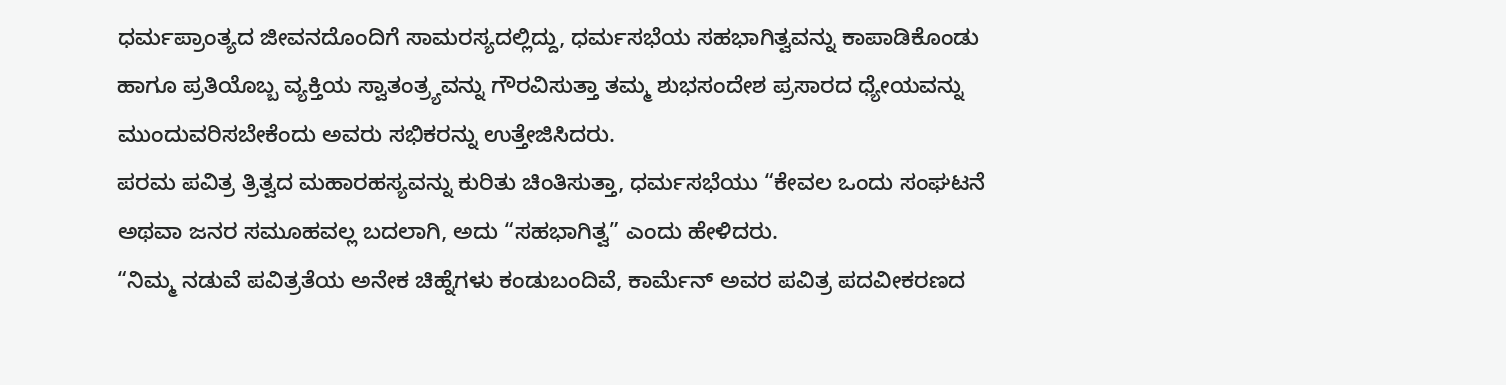ಧರ್ಮಪ್ರಾಂತ್ಯದ ಜೀವನದೊಂದಿಗೆ ಸಾಮರಸ್ಯದಲ್ಲಿದ್ದು, ಧರ್ಮಸಭೆಯ ಸಹಭಾಗಿತ್ವವನ್ನು ಕಾಪಾಡಿಕೊಂಡು ಹಾಗೂ ಪ್ರತಿಯೊಬ್ಬ ವ್ಯಕ್ತಿಯ ಸ್ವಾತಂತ್ರ್ಯವನ್ನು ಗೌರವಿಸುತ್ತಾ ತಮ್ಮ ಶುಭಸಂದೇಶ ಪ್ರಸಾರದ ಧ್ಯೇಯವನ್ನು ಮುಂದುವರಿಸಬೇಕೆಂದು ಅವರು ಸಭಿಕರನ್ನು ಉತ್ತೇಜಿಸಿದರು.
ಪರಮ ಪವಿತ್ರ ತ್ರಿತ್ವದ ಮಹಾರಹಸ್ಯವನ್ನು ಕುರಿತು ಚಿಂತಿಸುತ್ತಾ, ಧರ್ಮಸಭೆಯು “ಕೇವಲ ಒಂದು ಸಂಘಟನೆ ಅಥವಾ ಜನರ ಸಮೂಹವಲ್ಲ ಬದಲಾಗಿ, ಅದು “ಸಹಭಾಗಿತ್ವ” ಎಂದು ಹೇಳಿದರು.
“ನಿಮ್ಮ ನಡುವೆ ಪವಿತ್ರತೆಯ ಅನೇಕ ಚಿಹ್ನೆಗಳು ಕಂಡುಬಂದಿವೆ, ಕಾರ್ಮೆನ್ ಅವರ ಪವಿತ್ರ ಪದವೀಕರಣದ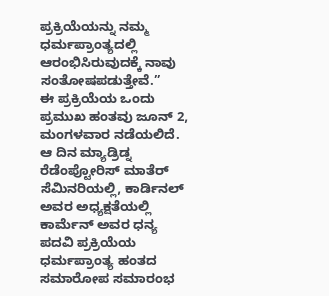ಪ್ರಕ್ರಿಯೆಯನ್ನು ನಮ್ಮ ಧರ್ಮಪ್ರಾಂತ್ಯದಲ್ಲಿ ಆರಂಭಿಸಿರುವುದಕ್ಕೆ ನಾವು ಸಂತೋಷಪಡುತ್ತೇವೆ.”
ಈ ಪ್ರಕ್ರಿಯೆಯ ಒಂದು ಪ್ರಮುಖ ಹಂತವು ಜೂನ್ 2, ಮಂಗಳವಾರ ನಡೆಯಲಿದೆ. ಆ ದಿನ ಮ್ಯಾಡ್ರಿಡ್ನ ರೆಡೆಂಪ್ಟೋರಿಸ್ ಮಾತೆರ್ ಸೆಮಿನರಿಯಲ್ಲಿ, ಕಾರ್ಡಿನಲ್ ಅವರ ಅಧ್ಯಕ್ಷತೆಯಲ್ಲಿ ಕಾರ್ಮೆನ್ ಅವರ ಧನ್ಯ ಪದವಿ ಪ್ರಕ್ರಿಯೆಯ ಧರ್ಮಪ್ರಾಂತ್ಯ ಹಂತದ ಸಮಾರೋಪ ಸಮಾರಂಭ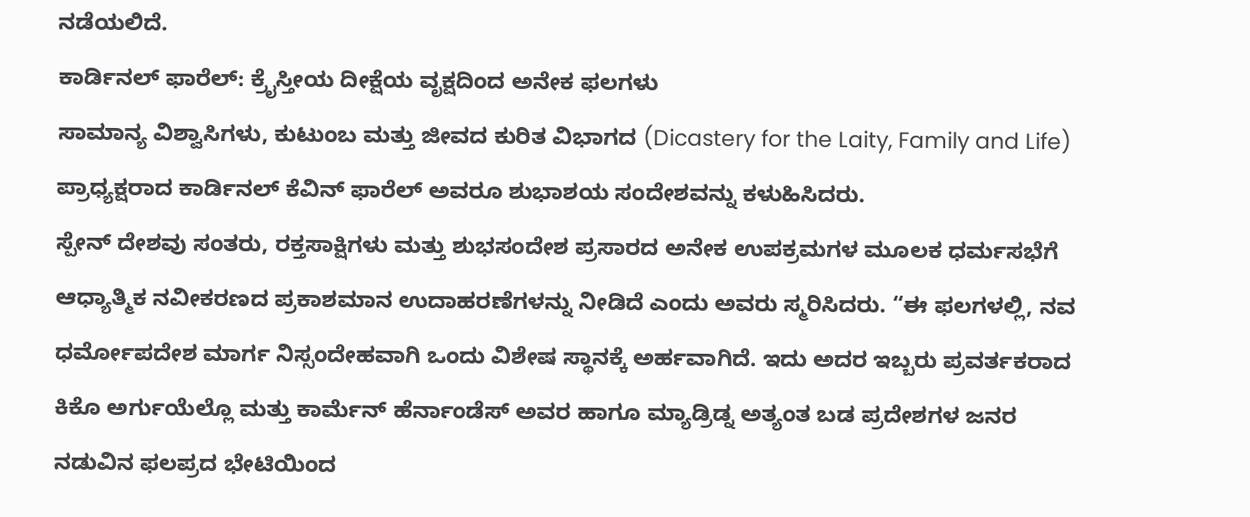ನಡೆಯಲಿದೆ.
ಕಾರ್ಡಿನಲ್ ಫಾರೆಲ್: ಕ್ರೈಸ್ತೀಯ ದೀಕ್ಷೆಯ ವೃಕ್ಷದಿಂದ ಅನೇಕ ಫಲಗಳು
ಸಾಮಾನ್ಯ ವಿಶ್ವಾಸಿಗಳು, ಕುಟುಂಬ ಮತ್ತು ಜೀವದ ಕುರಿತ ವಿಭಾಗದ (Dicastery for the Laity, Family and Life) ಪ್ರಾಧ್ಯಕ್ಷರಾದ ಕಾರ್ಡಿನಲ್ ಕೆವಿನ್ ಫಾರೆಲ್ ಅವರೂ ಶುಭಾಶಯ ಸಂದೇಶವನ್ನು ಕಳುಹಿಸಿದರು.
ಸ್ಪೇನ್ ದೇಶವು ಸಂತರು, ರಕ್ತಸಾಕ್ಷಿಗಳು ಮತ್ತು ಶುಭಸಂದೇಶ ಪ್ರಸಾರದ ಅನೇಕ ಉಪಕ್ರಮಗಳ ಮೂಲಕ ಧರ್ಮಸಭೆಗೆ ಆಧ್ಯಾತ್ಮಿಕ ನವೀಕರಣದ ಪ್ರಕಾಶಮಾನ ಉದಾಹರಣೆಗಳನ್ನು ನೀಡಿದೆ ಎಂದು ಅವರು ಸ್ಮರಿಸಿದರು. “ಈ ಫಲಗಳಲ್ಲಿ, ನವ ಧರ್ಮೋಪದೇಶ ಮಾರ್ಗ ನಿಸ್ಸಂದೇಹವಾಗಿ ಒಂದು ವಿಶೇಷ ಸ್ಥಾನಕ್ಕೆ ಅರ್ಹವಾಗಿದೆ. ಇದು ಅದರ ಇಬ್ಬರು ಪ್ರವರ್ತಕರಾದ ಕಿಕೊ ಅರ್ಗುಯೆಲ್ಲೊ ಮತ್ತು ಕಾರ್ಮೆನ್ ಹೆರ್ನಾಂಡೆಸ್ ಅವರ ಹಾಗೂ ಮ್ಯಾಡ್ರಿಡ್ನ ಅತ್ಯಂತ ಬಡ ಪ್ರದೇಶಗಳ ಜನರ ನಡುವಿನ ಫಲಪ್ರದ ಭೇಟಿಯಿಂದ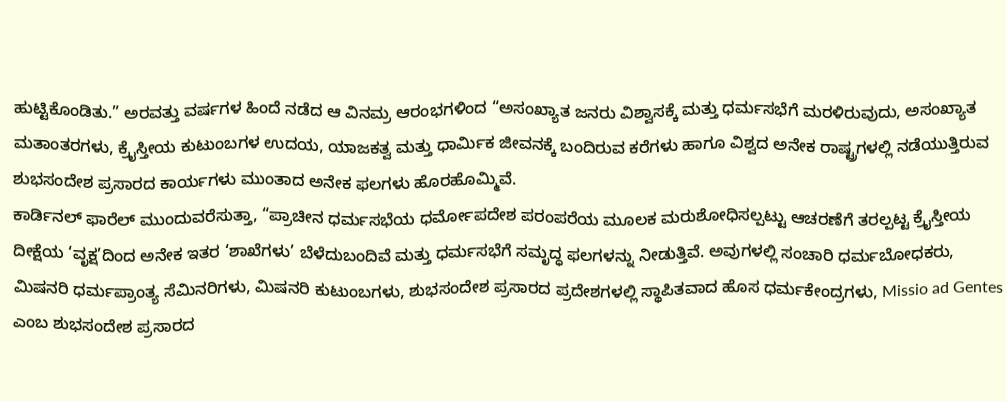ಹುಟ್ಟಿಕೊಂಡಿತು.” ಅರವತ್ತು ವರ್ಷಗಳ ಹಿಂದೆ ನಡೆದ ಆ ವಿನಮ್ರ ಆರಂಭಗಳಿಂದ “ಅಸಂಖ್ಯಾತ ಜನರು ವಿಶ್ವಾಸಕ್ಕೆ ಮತ್ತು ಧರ್ಮಸಭೆಗೆ ಮರಳಿರುವುದು, ಅಸಂಖ್ಯಾತ ಮತಾಂತರಗಳು, ಕ್ರೈಸ್ತೀಯ ಕುಟುಂಬಗಳ ಉದಯ, ಯಾಜಕತ್ವ ಮತ್ತು ಧಾರ್ಮಿಕ ಜೀವನಕ್ಕೆ ಬಂದಿರುವ ಕರೆಗಳು ಹಾಗೂ ವಿಶ್ವದ ಅನೇಕ ರಾಷ್ಟ್ರಗಳಲ್ಲಿ ನಡೆಯುತ್ತಿರುವ ಶುಭಸಂದೇಶ ಪ್ರಸಾರದ ಕಾರ್ಯಗಳು ಮುಂತಾದ ಅನೇಕ ಫಲಗಳು ಹೊರಹೊಮ್ಮಿವೆ.
ಕಾರ್ಡಿನಲ್ ಫಾರೆಲ್ ಮುಂದುವರೆಸುತ್ತಾ, “ಪ್ರಾಚೀನ ಧರ್ಮಸಭೆಯ ಧರ್ಮೋಪದೇಶ ಪರಂಪರೆಯ ಮೂಲಕ ಮರುಶೋಧಿಸಲ್ಪಟ್ಟು ಆಚರಣೆಗೆ ತರಲ್ಪಟ್ಟ ಕ್ರೈಸ್ತೀಯ ದೀಕ್ಷೆಯ ‘ವೃಕ್ಷ’ದಿಂದ ಅನೇಕ ಇತರ ‘ಶಾಖೆಗಳು’ ಬೆಳೆದುಬಂದಿವೆ ಮತ್ತು ಧರ್ಮಸಭೆಗೆ ಸಮೃದ್ಧ ಫಲಗಳನ್ನು ನೀಡುತ್ತಿವೆ. ಅವುಗಳಲ್ಲಿ ಸಂಚಾರಿ ಧರ್ಮಬೋಧಕರು, ಮಿಷನರಿ ಧರ್ಮಪ್ರಾಂತ್ಯ ಸೆಮಿನರಿಗಳು, ಮಿಷನರಿ ಕುಟುಂಬಗಳು, ಶುಭಸಂದೇಶ ಪ್ರಸಾರದ ಪ್ರದೇಶಗಳಲ್ಲಿ ಸ್ಥಾಪಿತವಾದ ಹೊಸ ಧರ್ಮಕೇಂದ್ರಗಳು, Missio ad Gentes ಎಂಬ ಶುಭಸಂದೇಶ ಪ್ರಸಾರದ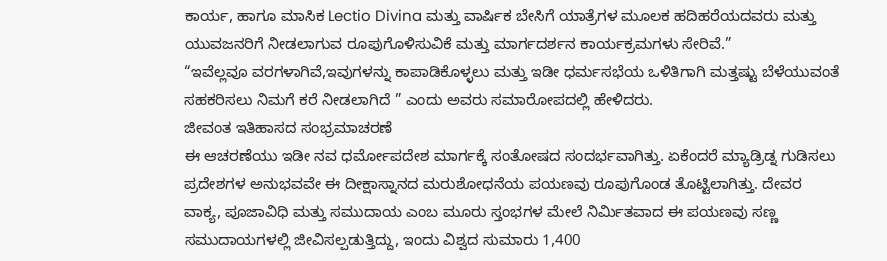ಕಾರ್ಯ, ಹಾಗೂ ಮಾಸಿಕ Lectio Divina ಮತ್ತು ವಾರ್ಷಿಕ ಬೇಸಿಗೆ ಯಾತ್ರೆಗಳ ಮೂಲಕ ಹದಿಹರೆಯದವರು ಮತ್ತು ಯುವಜನರಿಗೆ ನೀಡಲಾಗುವ ರೂಪುಗೊಳಿಸುವಿಕೆ ಮತ್ತು ಮಾರ್ಗದರ್ಶನ ಕಾರ್ಯಕ್ರಮಗಳು ಸೇರಿವೆ.”
“ಇವೆಲ್ಲವೂ ವರಗಳಾಗಿವೆ,ಇವುಗಳನ್ನು ಕಾಪಾಡಿಕೊಳ್ಳಲು ಮತ್ತು ಇಡೀ ಧರ್ಮಸಭೆಯ ಒಳಿತಿಗಾಗಿ ಮತ್ತಷ್ಟು ಬೆಳೆಯುವಂತೆ ಸಹಕರಿಸಲು ನಿಮಗೆ ಕರೆ ನೀಡಲಾಗಿದೆ ” ಎಂದು ಅವರು ಸಮಾರೋಪದಲ್ಲಿ ಹೇಳಿದರು.
ಜೀವಂತ ಇತಿಹಾಸದ ಸಂಭ್ರಮಾಚರಣೆ
ಈ ಆಚರಣೆಯು ಇಡೀ ನವ ಧರ್ಮೋಪದೇಶ ಮಾರ್ಗಕ್ಕೆ ಸಂತೋಷದ ಸಂದರ್ಭವಾಗಿತ್ತು. ಏಕೆಂದರೆ ಮ್ಯಾಡ್ರಿಡ್ನ ಗುಡಿಸಲು ಪ್ರದೇಶಗಳ ಅನುಭವವೇ ಈ ದೀಕ್ಷಾಸ್ನಾನದ ಮರುಶೋಧನೆಯ ಪಯಣವು ರೂಪುಗೊಂಡ ತೊಟ್ಟಿಲಾಗಿತ್ತು. ದೇವರ ವಾಕ್ಯ, ಪೂಜಾವಿಧಿ ಮತ್ತು ಸಮುದಾಯ ಎಂಬ ಮೂರು ಸ್ತಂಭಗಳ ಮೇಲೆ ನಿರ್ಮಿತವಾದ ಈ ಪಯಣವು ಸಣ್ಣ ಸಮುದಾಯಗಳಲ್ಲಿ ಜೀವಿಸಲ್ಪಡುತ್ತಿದ್ದು, ಇಂದು ವಿಶ್ವದ ಸುಮಾರು 1,400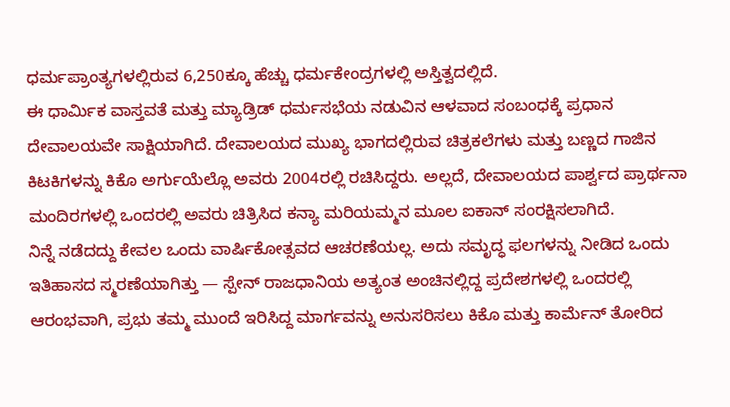ಧರ್ಮಪ್ರಾಂತ್ಯಗಳಲ್ಲಿರುವ 6,250ಕ್ಕೂ ಹೆಚ್ಚು ಧರ್ಮಕೇಂದ್ರಗಳಲ್ಲಿ ಅಸ್ತಿತ್ವದಲ್ಲಿದೆ.
ಈ ಧಾರ್ಮಿಕ ವಾಸ್ತವತೆ ಮತ್ತು ಮ್ಯಾಡ್ರಿಡ್ ಧರ್ಮಸಭೆಯ ನಡುವಿನ ಆಳವಾದ ಸಂಬಂಧಕ್ಕೆ ಪ್ರಧಾನ ದೇವಾಲಯವೇ ಸಾಕ್ಷಿಯಾಗಿದೆ. ದೇವಾಲಯದ ಮುಖ್ಯ ಭಾಗದಲ್ಲಿರುವ ಚಿತ್ರಕಲೆಗಳು ಮತ್ತು ಬಣ್ಣದ ಗಾಜಿನ ಕಿಟಕಿಗಳನ್ನು ಕಿಕೊ ಅರ್ಗುಯೆಲ್ಲೊ ಅವರು 2004ರಲ್ಲಿ ರಚಿಸಿದ್ದರು. ಅಲ್ಲದೆ, ದೇವಾಲಯದ ಪಾರ್ಶ್ವದ ಪ್ರಾರ್ಥನಾ ಮಂದಿರಗಳಲ್ಲಿ ಒಂದರಲ್ಲಿ ಅವರು ಚಿತ್ರಿಸಿದ ಕನ್ಯಾ ಮರಿಯಮ್ಮನ ಮೂಲ ಐಕಾನ್ ಸಂರಕ್ಷಿಸಲಾಗಿದೆ.
ನಿನ್ನೆ ನಡೆದದ್ದು ಕೇವಲ ಒಂದು ವಾರ್ಷಿಕೋತ್ಸವದ ಆಚರಣೆಯಲ್ಲ. ಅದು ಸಮೃದ್ಧ ಫಲಗಳನ್ನು ನೀಡಿದ ಒಂದು ಇತಿಹಾಸದ ಸ್ಮರಣೆಯಾಗಿತ್ತು — ಸ್ಪೇನ್ ರಾಜಧಾನಿಯ ಅತ್ಯಂತ ಅಂಚಿನಲ್ಲಿದ್ದ ಪ್ರದೇಶಗಳಲ್ಲಿ ಒಂದರಲ್ಲಿ ಆರಂಭವಾಗಿ, ಪ್ರಭು ತಮ್ಮ ಮುಂದೆ ಇರಿಸಿದ್ದ ಮಾರ್ಗವನ್ನು ಅನುಸರಿಸಲು ಕಿಕೊ ಮತ್ತು ಕಾರ್ಮೆನ್ ತೋರಿದ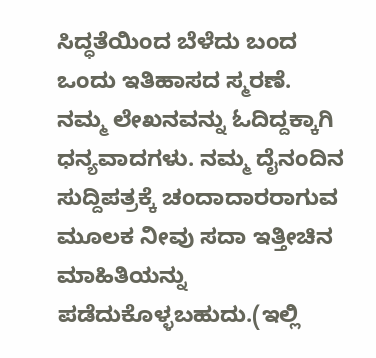ಸಿದ್ಧತೆಯಿಂದ ಬೆಳೆದು ಬಂದ ಒಂದು ಇತಿಹಾಸದ ಸ್ಮರಣೆ.
ನಮ್ಮ ಲೇಖನವನ್ನು ಓದಿದ್ದಕ್ಕಾಗಿ ಧನ್ಯವಾದಗಳು. ನಮ್ಮ ದೈನಂದಿನ ಸುದ್ದಿಪತ್ರಕ್ಕೆ ಚಂದಾದಾರರಾಗುವ ಮೂಲಕ ನೀವು ಸದಾ ಇತ್ತೀಚಿನ ಮಾಹಿತಿಯನ್ನು ಪಡೆದುಕೊಳ್ಳಬಹುದು.(ಇಲ್ಲಿ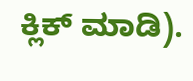ಕ್ಲಿಕ್ ಮಾಡಿ).